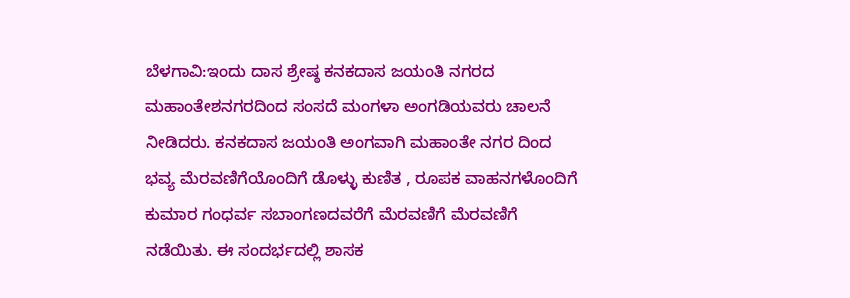ಬೆಳಗಾವಿ:ಇಂದು ದಾಸ ಶ್ರೇಷ್ಠ ಕನಕದಾಸ ಜಯಂತಿ ನಗರದ ಮಹಾಂತೇಶನಗರದಿಂದ ಸಂಸದೆ ಮಂಗಳಾ ಅಂಗಡಿಯವರು ಚಾಲನೆ ನೀಡಿದರು. ಕನಕದಾಸ ಜಯಂತಿ ಅಂಗವಾಗಿ ಮಹಾಂತೇ ನಗರ ದಿಂದ ಭವ್ಯ ಮೆರವಣಿಗೆಯೊಂದಿಗೆ ಡೊಳ್ಳು ಕುಣಿತ , ರೂಪಕ ವಾಹನಗಳೊಂದಿಗೆ ಕುಮಾರ ಗಂಧರ್ವ ಸಬಾಂಗಣದವರೆಗೆ ಮೆರವಣಿಗೆ ಮೆರವಣಿಗೆ ನಡೆಯಿತು. ಈ ಸಂದರ್ಭದಲ್ಲಿ ಶಾಸಕ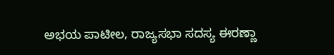ಅಭಯ ಪಾಟೀಲ, ರಾಜ್ಯಸಭಾ ಸದಸ್ಯ ಈರಣ್ಣಾ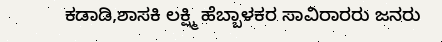ಕಡಾಡಿ,ಶಾಸಕಿ ಲಕ್ಷ್ಮಿ ಹೆಬ್ಬಾಳಕರ ಸಾವಿರಾರರು ಜನರು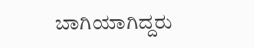ಬಾಗಿಯಾಗಿದ್ದರು